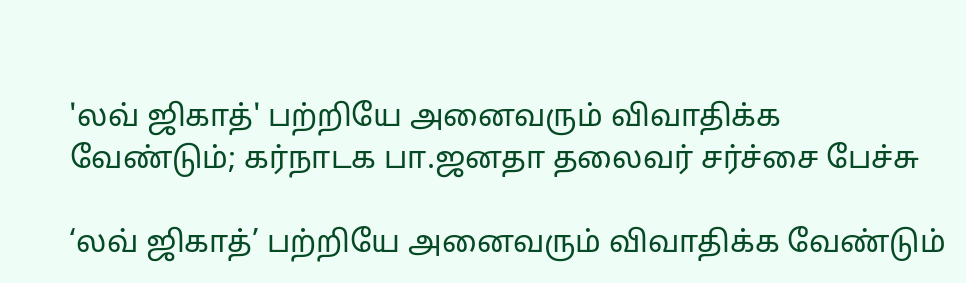'லவ் ஜிகாத்' பற்றியே அனைவரும் விவாதிக்க வேண்டும்; கர்நாடக பா.ஜனதா தலைவர் சர்ச்சை பேச்சு

‘லவ் ஜிகாத்’ பற்றியே அனைவரும் விவாதிக்க வேண்டும்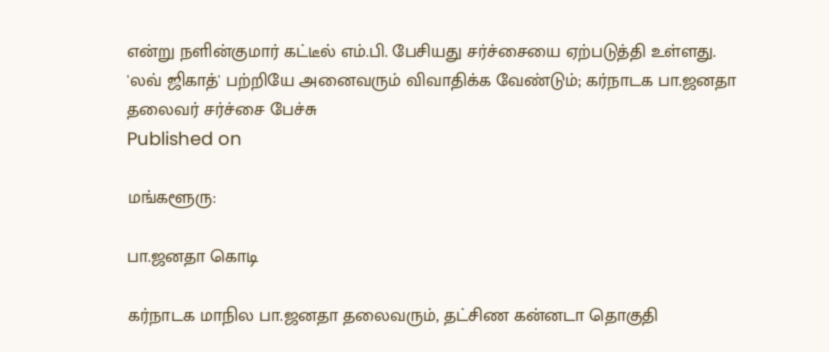என்று நளின்குமார் கட்டீல் எம்.பி. பேசியது சர்ச்சையை ஏற்படுத்தி உள்ளது.
'லவ் ஜிகாத்' பற்றியே அனைவரும் விவாதிக்க வேண்டும்; கர்நாடக பா.ஜனதா தலைவர் சர்ச்சை பேச்சு
Published on

மங்களூரு:

பா.ஜனதா கொடி

கர்நாடக மாநில பா.ஜனதா தலைவரும், தட்சிண கன்னடா தொகுதி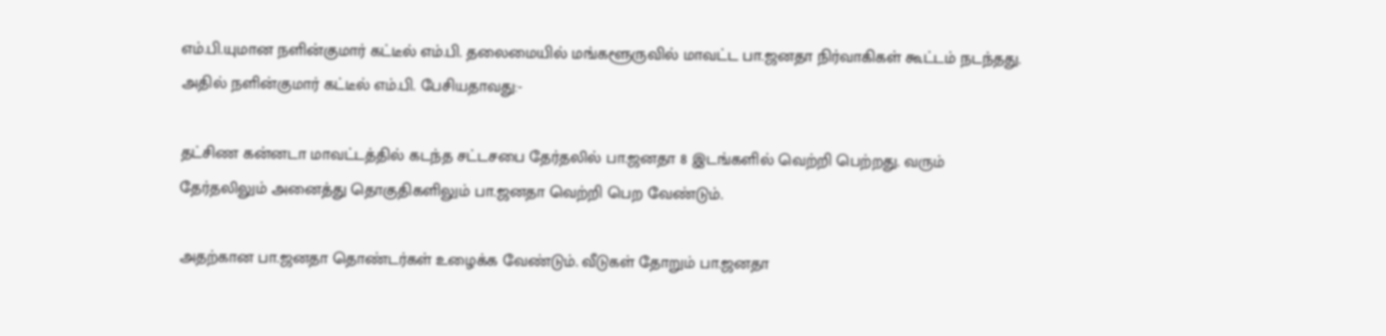எம்.பி.யுமான நளின்குமார் கட்டீல் எம்.பி. தலைமையில் மங்களூருவில் மாவட்ட பா.ஜனதா நிர்வாகிகள் கூட்டம் நடந்தது. அதில் நளின்குமார் கட்டீல் எம்.பி. பேசியதாவது:-

தட்சிண கன்னடா மாவட்டத்தில் கடந்த சட்டசபை தேர்தலில் பா.ஜனதா 8 இடங்களில் வெற்றி பெற்றது. வரும் தேர்தலிலும் அனைத்து தொகுதிகளிலும் பா.ஜனதா வெற்றி பெற வேண்டும்.

அதற்கான பா.ஜனதா தொண்டர்கள் உழைக்க வேண்டும். வீடுகள் தோறும் பா.ஜனதா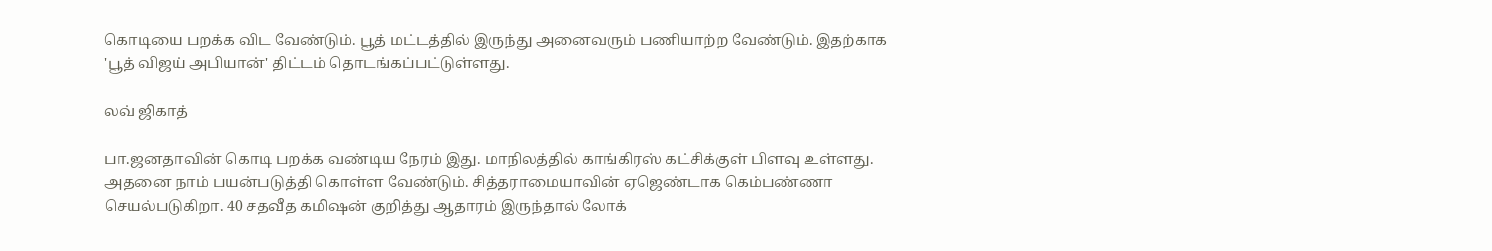கொடியை பறக்க விட வேண்டும். பூத் மட்டத்தில் இருந்து அனைவரும் பணியாற்ற வேண்டும். இதற்காக 'பூத் விஜய் அபியான்' திட்டம் தொடங்கப்பட்டுள்ளது.

லவ் ஜிகாத்

பா.ஜனதாவின் கொடி பறக்க வண்டிய நேரம் இது. மாநிலத்தில் காங்கிரஸ் கட்சிக்குள் பிளவு உள்ளது. அதனை நாம் பயன்படுத்தி கொள்ள வேண்டும். சித்தராமையாவின் ஏஜெண்டாக கெம்பண்ணா செயல்படுகிறா. 40 சதவீத கமிஷன் குறித்து ஆதாரம் இருந்தால் லோக்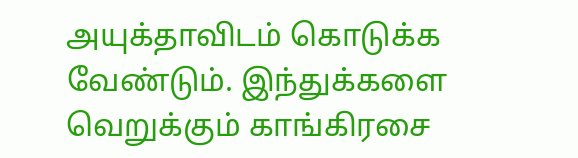அயுக்தாவிடம் கொடுக்க வேண்டும். இந்துக்களை வெறுக்கும் காங்கிரசை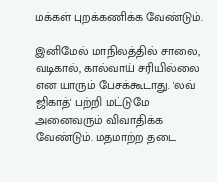மக்கள் புறக்கணிக்க வேண்டும்.

இனிமேல் மாநிலத்தில் சாலை, வடிகால், கால்வாய் சரியில்லை என யாரும் பேசக்கூடாது. 'லவ் ஜிகாத்' பற்றி மட்டுமே அனைவரும் விவாதிக்க வேண்டும். மதமாற்ற தடை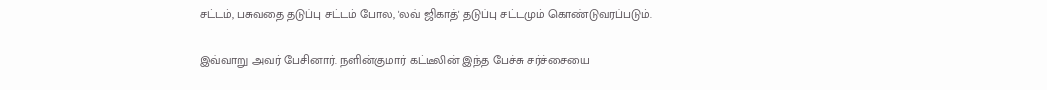சட்டம், பசுவதை தடுப்பு சட்டம் போல, 'லவ் ஜிகாத்' தடுப்பு சட்டமும் கொண்டுவரப்படும்.

இவ்வாறு அவர் பேசினார். நளின்குமார் கட்டீலின் இந்த பேச்சு சர்ச்சையை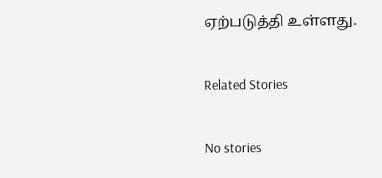ஏற்படுத்தி உள்ளது.

Related Stories

No stories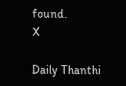found.
X

Daily Thanthi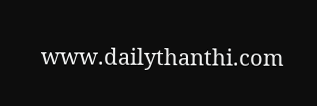www.dailythanthi.com